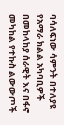ባሳለፍነው ሳምንት በተለያዩ የአማራ ክልል አካባቢዎች በመከላከያ ሰራዊት እና በፋኖ መካከል የተኩስ ልውውጦች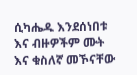ሲካሔዱ እንደሰነበቱ እና ብዙዎችም ሙት እና ቁስለኛ መኾናቸው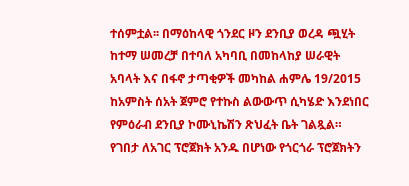ተሰምቷል፡፡ በማዕከላዊ ጎንደር ዞን ደንቢያ ወረዳ ጯሂት ከተማ ሠመረቻ በተባለ አካባቢ በመከላከያ ሠራዊት አባላት እና በፋኖ ታጣቂዎች መካከል ሐምሌ 19/2015 ከአምስት ሰአት ጀምሮ የተኩስ ልውውጥ ሲካሄድ እንደነበር የምዕራብ ደንቢያ ኮሙኒኬሽን ጽህፈት ቤት ገልጿል።
የገበታ ለአገር ፕሮጀክት አንዱ በሆነው የጎርጎራ ፕሮጀክትን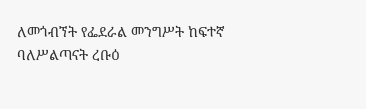ለመጎብኘት የፌደራል መንግሥት ከፍተኛ ባለሥልጣናት ረቡዕ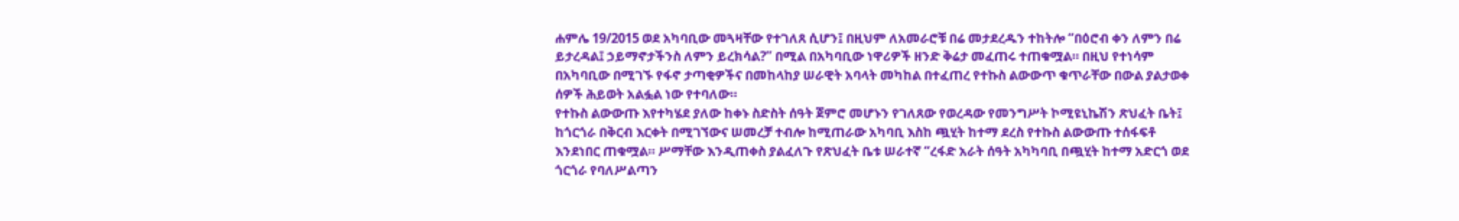ሐምሌ 19/2015 ወደ አካባቢው መጓዛቸው የተገለጸ ሲሆን፤ በዚህም ለአመራሮቹ በሬ መታደረዱን ተከትሎ “በዕሮብ ቀን ለምን በሬ ይታረዳል፤ ኃይማኖታችንስ ለምን ይረክሳል?” በሚል በአካባቢው ነዋሪዎች ዘንድ ቅሬታ መፈጠሩ ተጠቁሟል። በዚህ የተነሳም በአካባቢው በሚገኙ የፋኖ ታጣቂዎችና በመከላከያ ሠራዊት አባላት መካከል በተፈጠረ የተኩስ ልውውጥ ቁጥራቸው በውል ያልታወቀ ሰዎች ሕይወት አልፏል ነው የተባለው።
የተኩስ ልውውጡ እየተካሄደ ያለው ከቀኑ ስድስት ሰዓት ጀምሮ መሆኑን የገለጸው የወረዳው የመንግሥት ኮሚዩኒኬሽን ጽህፈት ቤት፤ ከጎርጎራ በቅርብ እርቀት በሚገኘውና ሠመረቻ ተብሎ ከሚጠራው አካባቢ እስከ ጯሂት ከተማ ደረስ የተኩስ ልውውጡ ተሰፋፍቶ እንደነበር ጠቁሟል። ሥማቸው እንዲጠቀስ ያልፈለጉ የጽህፈት ቤቱ ሠራተኛ “ረፋድ አራት ሰዓት አካካባቢ በጯሂት ከተማ አድርጎ ወደ ጎርጎራ የባለሥልጣን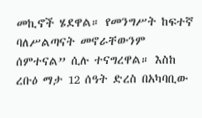መኪኖች ሄደዋል። የመንግሥት ከፍተኛ ባለሥልጣናት መኖራቸውንም ሰምተናል” ሲሉ ተናግረዋል። እስከ ረቡዕ ማታ 12 ሰዓት ድረስ በአካባቢው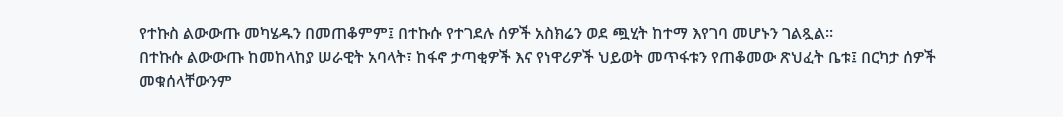የተኩስ ልውውጡ መካሄዱን በመጠቆምም፤ በተኩሱ የተገደሉ ሰዎች አስክሬን ወደ ጯሂት ከተማ እየገባ መሆኑን ገልጿል፡፡
በተኩሱ ልውውጡ ከመከላከያ ሠራዊት አባላት፣ ከፋኖ ታጣቂዎች እና የነዋሪዎች ህይወት መጥፋቱን የጠቆመው ጽህፈት ቤቱ፤ በርካታ ሰዎች መቁሰላቸውንም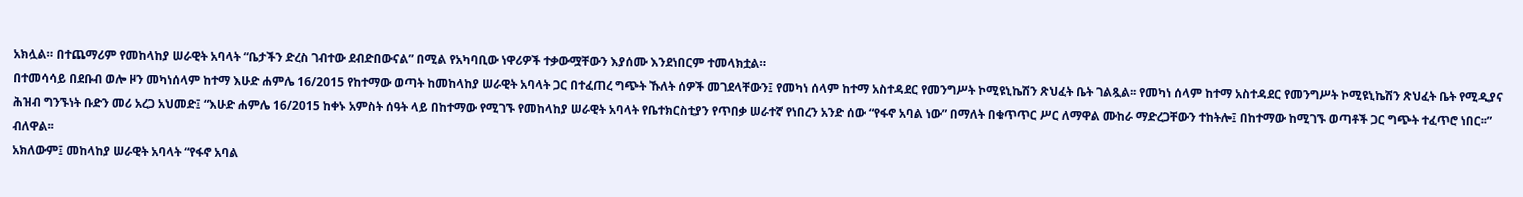አክሏል። በተጨማሪም የመከላከያ ሠራዊት አባላት “ቤታችን ድረስ ገብተው ደብድበውናል” በሚል የአካባቢው ነዋሪዎች ተቃውሟቸውን እያሰሙ እንደነበርም ተመላክቷል።
በተመሳሳይ በደቡብ ወሎ ዞን መካነሰላም ከተማ እሁድ ሐምሌ 16/2015 የከተማው ወጣት ከመከላከያ ሠራዊት አባላት ጋር በተፈጠረ ግጭት ኹለት ሰዎች መገደላቸውን፤ የመካነ ሰላም ከተማ አስተዳደር የመንግሥት ኮሚዩኒኬሽን ጽህፈት ቤት ገልጿል፡፡ የመካነ ሰላም ከተማ አስተዳደር የመንግሥት ኮሚዩኒኬሽን ጽህፈት ቤት የሚዲያና ሕዝብ ግንኙነት ቡድን መሪ አረጋ አህመድ፤ “እሁድ ሐምሌ 16/2015 ከቀኑ አምስት ሰዓት ላይ በከተማው የሚገኙ የመከላከያ ሠራዊት አባላት የቤተክርስቲያን የጥበቃ ሠራተኛ የነበረን አንድ ሰው “የፋኖ አባል ነው” በማለት በቁጥጥር ሥር ለማዋል ሙከራ ማድረጋቸውን ተከትሎ፤ በከተማው ከሚገኙ ወጣቶች ጋር ግጭት ተፈጥሮ ነበር፡፡” ብለዋል፡፡
አክለውም፤ መከላከያ ሠራዊት አባላት “የፋኖ አባል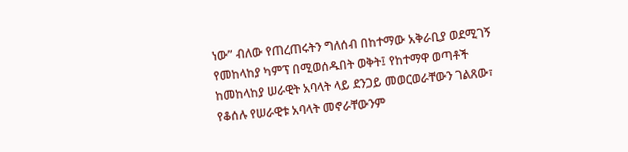ነው” ብለው የጠረጠሩትን ግለሰብ በከተማው አቅራቢያ ወደሚገኝ የመከላከያ ካምፕ በሚወሰዱበት ወቅት፤ የከተማዋ ወጣቶች ከመከላከያ ሠራዊት አባላት ላይ ደንጋይ መወርወራቸውን ገልጸው፣ የቆሰሉ የሠራዊቱ አባላት መኖራቸውንም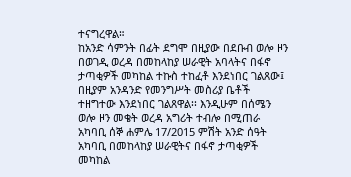ተናግረዋል።
ከአንድ ሳምንት በፊት ደግሞ በዚያው በደቡብ ወሎ ዞን በወገዲ ወረዳ በመከላከያ ሠራዊት አባላትና በፋኖ ታጣቂዎች መካከል ተኩስ ተከፈቶ እንደነበር ገልጸው፤ በዚያም አንዳንድ የመንግሥት መስሪያ ቤቶች ተዘግተው እንደነበር ገልጸዋል፡፡ እንዲሁም በሰሜን ወሎ ዞን መቄት ወረዳ አግሪት ተብሎ በሚጠራ አካባቢ ሰኞ ሐምሌ 17/2015 ምሽት አንድ ሰዓት አካባቢ በመከላከያ ሠራዊትና በፋኖ ታጣቂዎች መካከል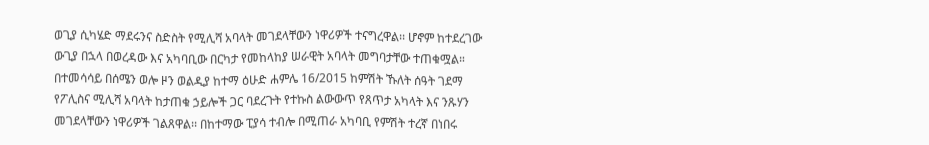ወጊያ ሲካሄድ ማደሩንና ስድስት የሚሊሻ አባላት መገደላቸውን ነዋሪዎች ተናግረዋል፡፡ ሆኖም ከተደረገው ውጊያ በኋላ በወረዳው እና አካባቢው በርካታ የመከላከያ ሠራዊት አባላት መግባታቸው ተጠቁሟል።
በተመሳሳይ በሰሜን ወሎ ዞን ወልዲያ ከተማ ዕሁድ ሐምሌ 16/2015 ከምሽት ኹለት ሰዓት ገደማ የፖሊስና ሚሊሻ አባላት ከታጠቁ ኃይሎች ጋር ባደረጉት የተኩስ ልውውጥ የጸጥታ አካላት እና ንጹሃን መገደላቸውን ነዋሪዎች ገልጸዋል፡፡ በከተማው ፒያሳ ተብሎ በሚጠራ አካባቢ የምሽት ተረኛ በነበሩ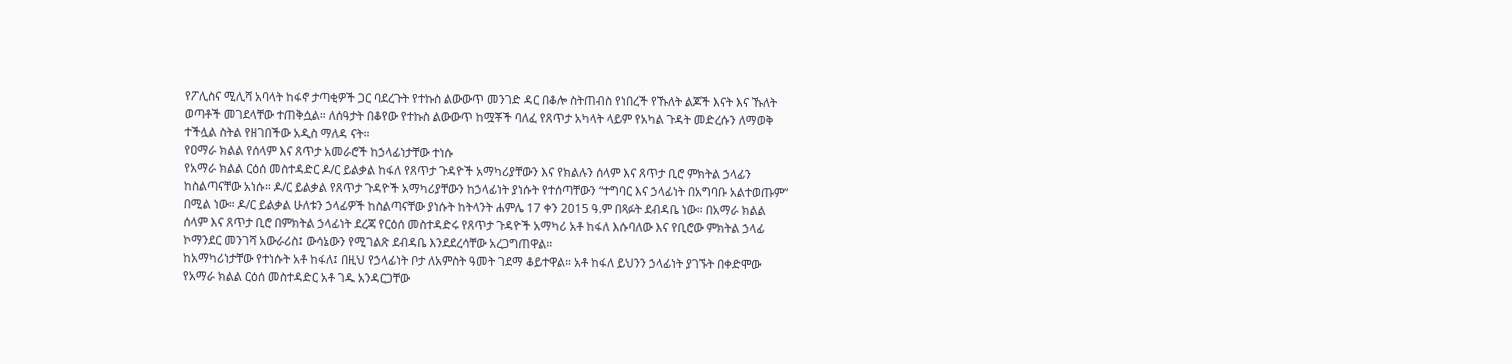የፖሊስና ሚሊሻ አባላት ከፋኖ ታጣቂዎች ጋር ባደረጉት የተኩስ ልውውጥ መንገድ ዳር በቆሎ ስትጠብስ የነበረች የኹለት ልጆች እናት እና ኹለት ወጣቶች መገደላቸው ተጠቅሷል። ለሰዓታት በቆየው የተኩስ ልውውጥ ከሟቾች ባለፈ የጸጥታ አካላት ላይም የአካል ጉዳት መድረሱን ለማወቅ ተችሏል ስትል የዘገበችው አዲስ ማለዳ ናት።
የዐማራ ክልል የሰላም እና ጸጥታ አመራሮች ከኃላፊነታቸው ተነሱ
የአማራ ክልል ርዕሰ መስተዳድር ዶ/ር ይልቃል ከፋለ የጸጥታ ጉዳዮች አማካሪያቸውን እና የክልሉን ሰላም እና ጸጥታ ቢሮ ምክትል ኃላፊን ከስልጣናቸው አነሱ። ዶ/ር ይልቃል የጸጥታ ጉዳዮች አማካሪያቸውን ከኃላፊነት ያነሱት የተሰጣቸውን “ተግባር እና ኃላፊነት በአግባቡ አልተወጡም” በሚል ነው። ዶ/ር ይልቃል ሁለቱን ኃላፊዎች ከስልጣናቸው ያነሱት ከትላንት ሐምሌ 17 ቀን 2015 ዓ.ም በጻፉት ደብዳቤ ነው። በአማራ ክልል ሰላም እና ጸጥታ ቢሮ በምክትል ኃላፊነት ደረጃ የርዕሰ መስተዳድሩ የጸጥታ ጉዳዮች አማካሪ አቶ ከፋለ እሱባለው እና የቢሮው ምክትል ኃላፊ ኮማንደር መንገሻ አውራሪስ፤ ውሳኔውን የሚገልጽ ደብዳቤ እንደደረሳቸው አረጋግጠዋል።
ከአማካሪነታቸው የተነሱት አቶ ከፋለ፤ በዚህ የኃላፊነት ቦታ ለአምስት ዓመት ገደማ ቆይተዋል። አቶ ከፋለ ይህንን ኃላፊነት ያገኙት በቀድሞው የአማራ ክልል ርዕሰ መስተዳድር አቶ ገዱ አንዳርጋቸው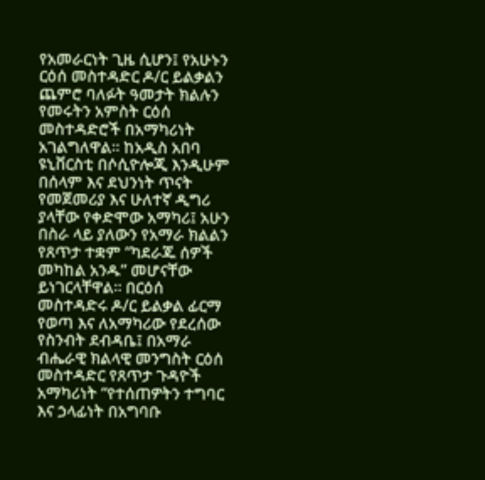የአመራርነት ጊዜ ሲሆን፤ የአሁኑን ርዕሰ መስተዳድር ዶ/ር ይልቃልን ጨምሮ ባለፉት ዓመታት ክልሉን የመሩትን አምስት ርዕሰ መስተዳድሮች በአማካሪነት አገልግለዋል። ከአዲስ አበባ ዩኒቨርስቲ በሶሲዮሎጂ እንዲሁም በሰላም እና ደህንነት ጥናት የመጀመሪያ እና ሁለተኛ ዲግሪ ያላቸው የቀድሞው አማካሪ፤ አሁን በስራ ላይ ያለውን የአማራ ክልልን የጸጥታ ተቋም “ካደራጁ ሰዎች መካከል አንዱ” መሆናቸው ይነገርላቸዋል። በርዕሰ መስተዳድሩ ዶ/ር ይልቃል ፊርማ የወጣ እና ለአማካሪው የደረሰው የስንብት ደብዳቤ፤ በአማራ ብሔራዊ ክልላዊ መንግስት ርዕሰ መስተዳድር የጸጥታ ጉዳዮች አማካሪነት “የተሰጠዎትን ተግባር እና ኃላፊነት በአግባቡ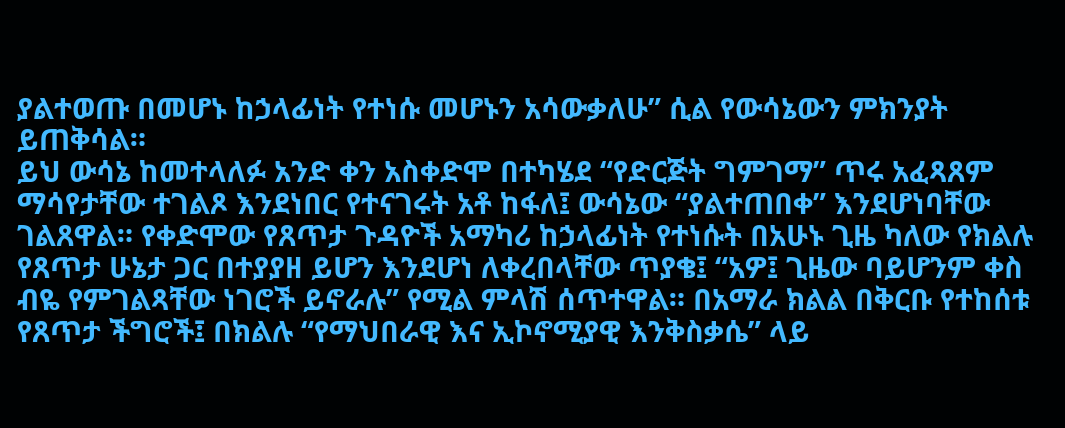ያልተወጡ በመሆኑ ከኃላፊነት የተነሱ መሆኑን አሳውቃለሁ” ሲል የውሳኔውን ምክንያት ይጠቅሳል።
ይህ ውሳኔ ከመተላለፉ አንድ ቀን አስቀድሞ በተካሄደ “የድርጅት ግምገማ” ጥሩ አፈጻጸም ማሳየታቸው ተገልጾ እንደነበር የተናገሩት አቶ ከፋለ፤ ውሳኔው “ያልተጠበቀ” እንደሆነባቸው ገልጸዋል። የቀድሞው የጸጥታ ጉዳዮች አማካሪ ከኃላፊነት የተነሱት በአሁኑ ጊዜ ካለው የክልሉ የጸጥታ ሁኔታ ጋር በተያያዘ ይሆን እንደሆነ ለቀረበላቸው ጥያቄ፤ “አዎ፤ ጊዜው ባይሆንም ቀስ ብዬ የምገልጻቸው ነገሮች ይኖራሉ” የሚል ምላሽ ሰጥተዋል። በአማራ ክልል በቅርቡ የተከሰቱ የጸጥታ ችግሮች፤ በክልሉ “የማህበራዊ እና ኢኮኖሚያዊ እንቅስቃሴ” ላይ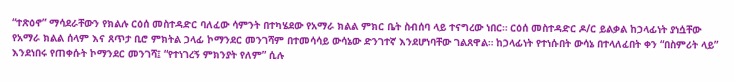“ተጽዕኖ” ማሳደራቸውን የክልሉ ርዕሰ መስተዳድር ባለፈው ሳምንት በተካሄደው የአማራ ክልል ምክር ቤት ስብሰባ ላይ ተናግረው ነበር። ርዕሰ መስተዳድር ዶ/ር ይልቃል ከኃላፊነት ያነሷቸው የአማራ ክልል ሰላም እና ጸጥታ ቢሮ ምክትል ኃላፊ ኮማንደር መንገሻም በተመሳሳይ ውሳኔው ድንገተኛ እንደሆነባቸው ገልጸዋል። ከኃላፊነት የተነሱበት ውሳኔ በተላለፈበት ቀን “በስምሪት ላይ” እንደነበሩ የጠቀሱት ኮማንደር መንገሻ፤ “የተነገረኝ ምክንያት የለም” ሲሉ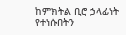ከምክትል ቢሮ ኃላፊነት የተነሱበትን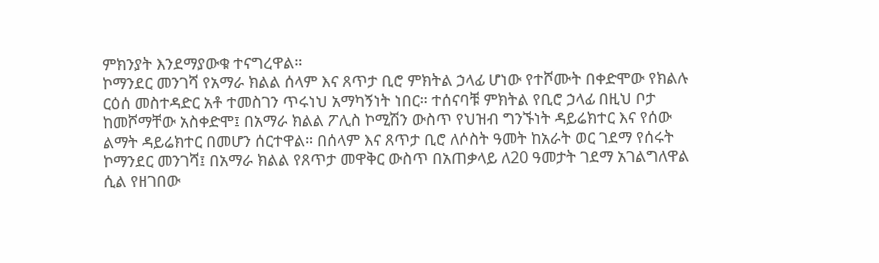ምክንያት እንደማያውቁ ተናግረዋል።
ኮማንደር መንገሻ የአማራ ክልል ሰላም እና ጸጥታ ቢሮ ምክትል ኃላፊ ሆነው የተሾሙት በቀድሞው የክልሉ ርዕሰ መስተዳድር አቶ ተመስገን ጥሩነህ አማካኝነት ነበር። ተሰናባቹ ምክትል የቢሮ ኃላፊ በዚህ ቦታ ከመሾማቸው አስቀድሞ፤ በአማራ ክልል ፖሊስ ኮሚሽን ውስጥ የህዝብ ግንኙነት ዳይሬክተር እና የሰው ልማት ዳይሬክተር በመሆን ሰርተዋል። በሰላም እና ጸጥታ ቢሮ ለሶስት ዓመት ከአራት ወር ገደማ የሰሩት ኮማንደር መንገሻ፤ በአማራ ክልል የጸጥታ መዋቅር ውስጥ በአጠቃላይ ለ20 ዓመታት ገደማ አገልግለዋል ሲል የዘገበው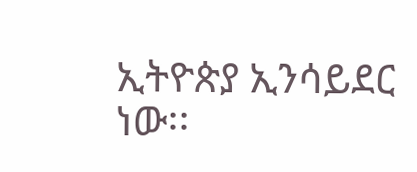ኢትዮጵያ ኢንሳይደር ነው፡፡